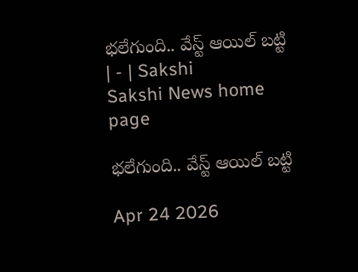భలేగుంది.. వేస్ట్‌ ఆయిల్‌ బట్టి | - | Sakshi
Sakshi News home page

భలేగుంది.. వేస్ట్‌ ఆయిల్‌ బట్టి

Apr 24 2026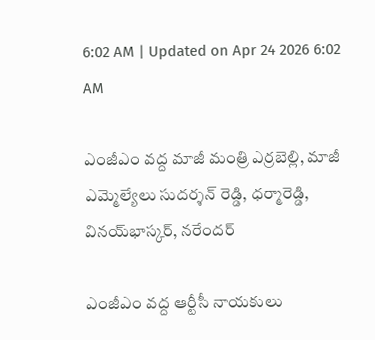6:02 AM | Updated on Apr 24 2026 6:02 AM

ఎంజీఎం వద్ద మాజీ మంత్రి ఎర్రబెల్లి, మాజీ ఎమ్మెల్యేలు సుదర్శన్‌ రెడ్డి, ధర్మారెడ్డి, వినయ్‌భాస్కర్‌, నరేందర్‌

ఎంజీఎం వద్ద ఆర్టీసీ నాయకులు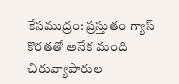కేసముద్రం: ప్రస్తుతం గ్యాస్‌ కొరతతో అనేక మంది చిరువ్యాపారుల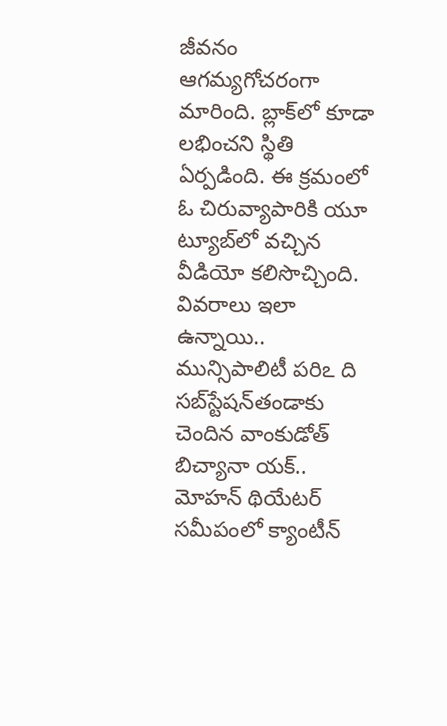జీవనం ఆగమ్యగోచరంగా మారింది. బ్లాక్‌లో కూడా లభించని స్థితి ఏర్పడింది. ఈ క్రమంలో ఓ చిరువ్యాపారికి యూ ట్యూబ్‌లో వచ్చిన వీడియో కలిసొచ్చింది. వివరాలు ఇలా ఉన్నాయి.. మున్సిపాలిటీ పరిఽ ది సబ్‌స్టేషన్‌తండాకు చెందిన వాంకుడోత్‌ బిచ్యానా యక్‌.. మోహన్‌ థియేటర్‌ సమీపంలో క్యాంటీన్‌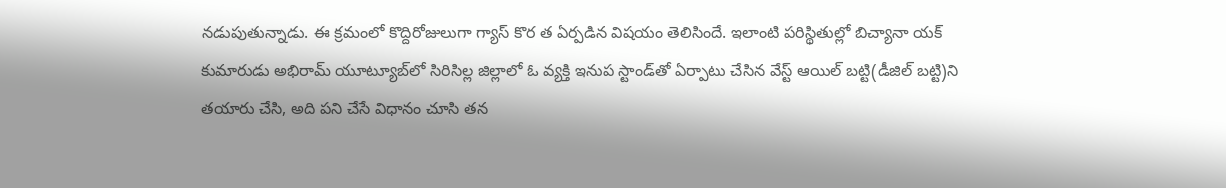నడుపుతున్నాడు. ఈ క్రమంలో కొద్దిరోజులుగా గ్యాస్‌ కొర త ఏర్పడిన విషయం తెలిసిందే. ఇలాంటి పరిస్థితుల్లో బిచ్యానా యక్‌ కుమారుడు అభిరామ్‌ యూట్యూబ్‌లో సిరిసిల్ల జిల్లాలో ఓ వ్యక్తి ఇనుప స్టాండ్‌తో ఏర్పాటు చేసిన వేస్ట్‌ ఆయిల్‌ బట్టి(డీజిల్‌ బట్టి)ని తయారు చేసి, అది పని చేసే విధానం చూసి తన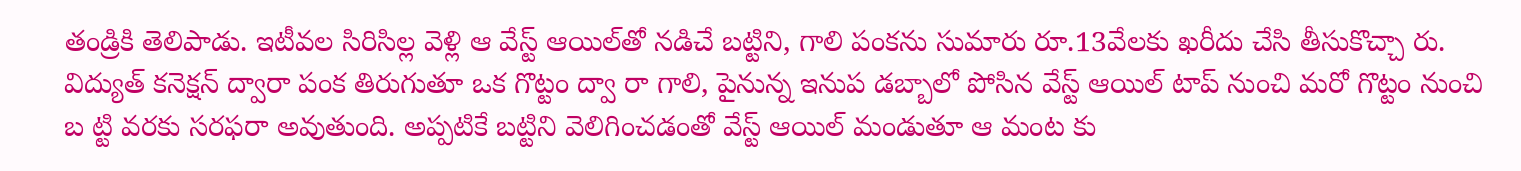తండ్రికి తెలిపాడు. ఇటీవల సిరిసిల్ల వెళ్లి ఆ వేస్ట్‌ ఆయిల్‌తో నడిచే బట్టిని, గాలి పంకను సుమారు రూ.13వేలకు ఖరీదు చేసి తీసుకొచ్చా రు. విద్యుత్‌ కనెక్షన్‌ ద్వారా పంక తిరుగుతూ ఒక గొట్టం ద్వా రా గాలి, పైనున్న ఇనుప డబ్బాలో పోసిన వేస్ట్‌ ఆయిల్‌ టాప్‌ నుంచి మరో గొట్టం నుంచి బ ట్టి వరకు సరఫరా అవుతుంది. అప్పటికే బట్టిని వెలిగించడంతో వేస్ట్‌ ఆయిల్‌ మండుతూ ఆ మంట కు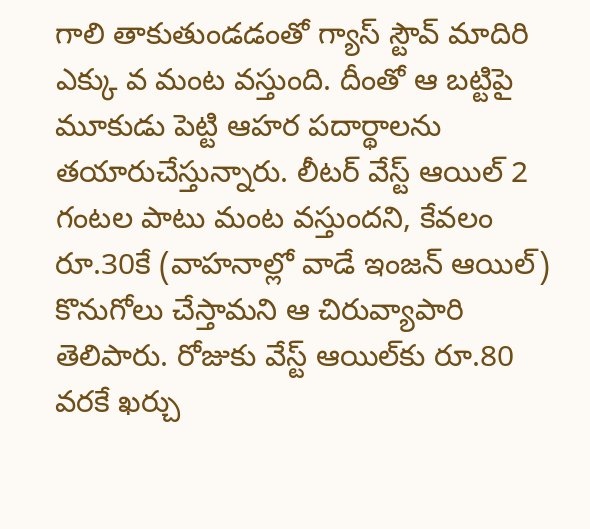గాలి తాకుతుండడంతో గ్యాస్‌ స్టౌవ్‌ మాదిరి ఎక్కు వ మంట వస్తుంది. దీంతో ఆ బట్టిపై మూకుడు పెట్టి ఆహర పదార్థాలను తయారుచేస్తున్నారు. లీటర్‌ వేస్ట్‌ ఆయిల్‌ 2 గంటల పాటు మంట వస్తుందని, కేవలం రూ.30కే (వాహనాల్లో వాడే ఇంజన్‌ ఆయిల్‌) కొనుగోలు చేస్తామని ఆ చిరువ్యాపారి తెలిపారు. రోజుకు వేస్ట్‌ ఆయిల్‌కు రూ.80 వరకే ఖర్చు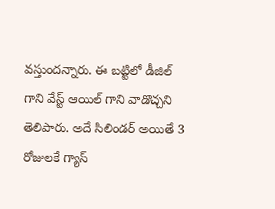వస్తుందన్నారు. ఈ బట్టిలో డీజిల్‌ గాని వేస్ట్‌ ఆయిల్‌ గాని వాడొచ్చని తెలిపారు. అదే సిలిండర్‌ అయితే 3 రోజులకే గ్యాస్‌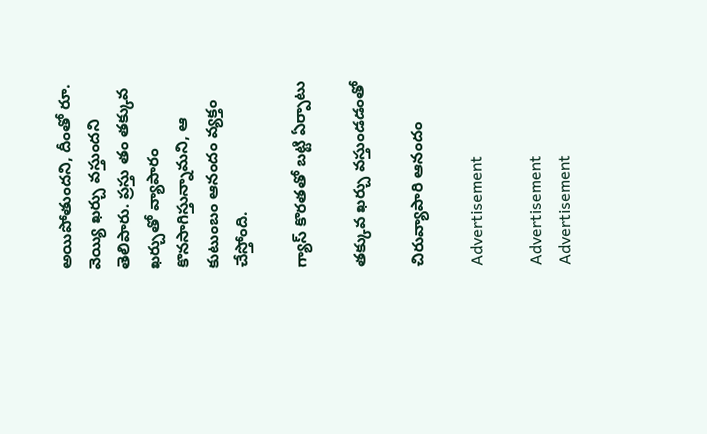అయిపోతుందని, దీంతో రూ. వెయ్యి ఖర్చు వస్తుందని తెలిపారు. ప్రస్తు తం తక్కువ ఖర్చుతో వ్యాపారం కొనసాగిస్తున్నామని, ఆ కుటుంబం ఆనందం వ్యక్తం చేస్తోంది.

గ్యాస్‌ కొరతతో బట్టి ఏర్పాటు

తక్కువ ఖర్చు వస్తుండడంతో

చిరువ్యాపారి ఆనందం

Advertisement

Advertisement
Advertisement